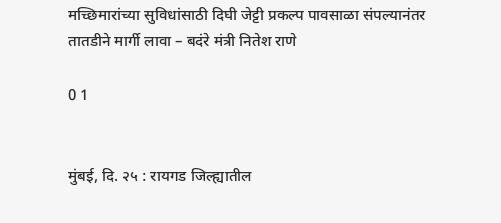मच्छिमारांच्या सुविधांसाठी दिघी जेट्टी प्रकल्प पावसाळा संपल्यानंतर तातडीने मार्गी लावा – बदंरे मंत्री नितेश राणे

0 1


मुंबई, दि. २५ : रायगड जिल्ह्यातील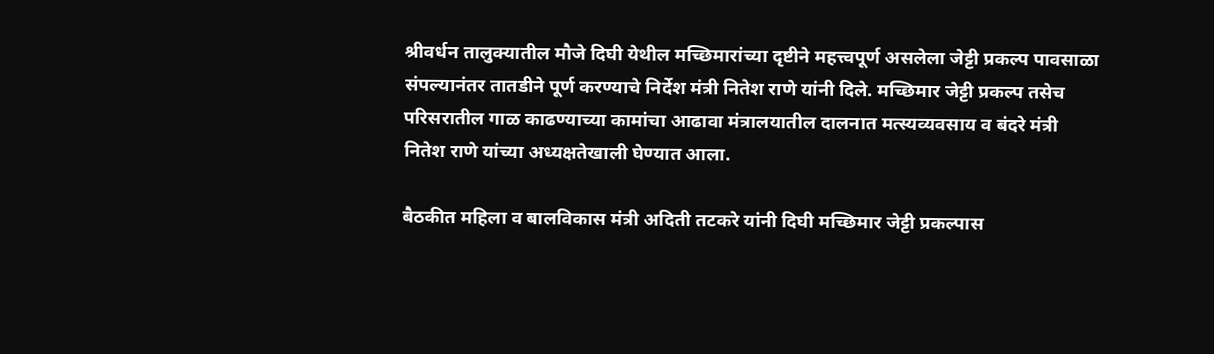श्रीवर्धन तालुक्यातील मौजे दिघी येथील मच्छिमारांच्या दृष्टीने महत्त्वपूर्ण असलेला जेट्टी प्रकल्प पावसाळा संपल्यानंतर तातडीने पूर्ण करण्याचे निर्देश मंत्री नितेश राणे यांनी दिले. मच्छिमार जेट्टी प्रकल्प तसेच परिसरातील गाळ काढण्याच्या कामांचा आढावा मंत्रालयातील दालनात मत्स्यव्यवसाय व बंदरे मंत्री नितेश राणे यांच्या अध्यक्षतेखाली घेण्यात आला.

बैठकीत महिला व बालविकास मंत्री अदिती तटकरे यांनी दिघी मच्छिमार जेट्टी प्रकल्पास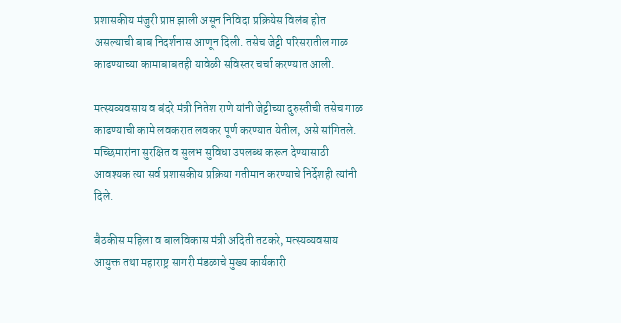प्रशासकीय मंजुरी प्राप्त झाली असून निविदा प्रक्रियेस विलंब होत असल्याची बाब निदर्शनास आणून दिली. तसेच जेट्टी परिसरातील गाळ काढण्याच्या कामाबाबतही यावेळी सविस्तर चर्चा करण्यात आली.

मत्स्यव्यवसाय व बंदरे मंत्री नितेश राणे यांनी जेट्टीच्या दुरुस्तीची तसेच गाळ काढण्याची कामे लवकरात लवकर पूर्ण करण्यात येतील, असे सांगितले. मच्छिमारांना सुरक्षित व सुलभ सुविधा उपलब्ध करून देण्यासाठी आवश्यक त्या सर्व प्रशासकीय प्रक्रिया गतीमान करण्याचे निर्देशही त्यांनी दिले.

बैठकीस महिला व बालविकास मंत्री अदिती तटकरे, मत्स्यव्यवसाय आयुक्त तथा महाराष्ट्र सागरी मंडळाचे मुख्य कार्यकारी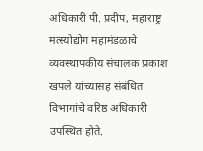अधिकारी पी. प्रदीप, महाराष्ट्र मत्स्योद्योग महामंडळाचे व्यवस्थापकीय संचालक प्रकाश खपले यांच्यासह संबंधित विभागांचे वरिष्ठ अधिकारी उपस्थित होते.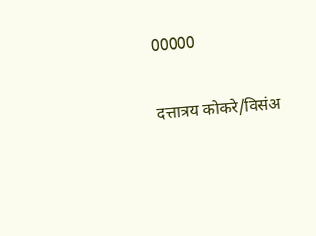00000

दत्तात्रय कोकरे/विसंअ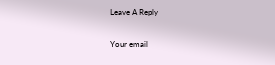Leave A Reply

Your email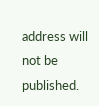address will not be published.